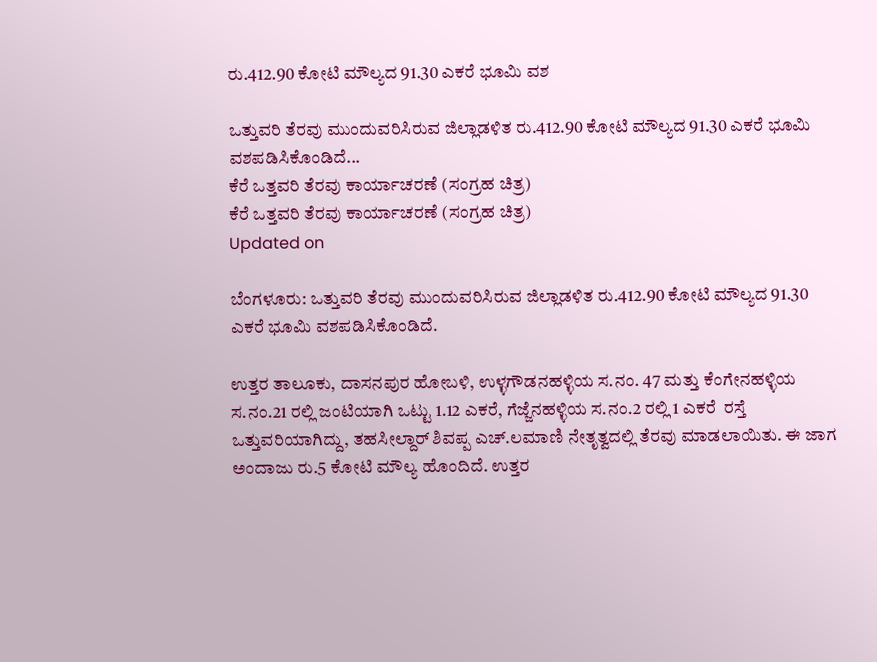ರು.412.90 ಕೋಟಿ ಮೌಲ್ಯದ 91.30 ಎಕರೆ ಭೂಮಿ ವಶ

ಒತ್ತುವರಿ ತೆರವು ಮುಂದುವರಿಸಿರುವ ಜಿಲ್ಲಾಡಳಿತ ರು.412.90 ಕೋಟಿ ಮೌಲ್ಯದ 91.30 ಎಕರೆ ಭೂಮಿ ವಶಪಡಿಸಿಕೊಂಡಿದೆ...
ಕೆರೆ ಒತ್ತವರಿ ತೆರವು ಕಾರ್ಯಾಚರಣೆ (ಸಂಗ್ರಹ ಚಿತ್ರ)
ಕೆರೆ ಒತ್ತವರಿ ತೆರವು ಕಾರ್ಯಾಚರಣೆ (ಸಂಗ್ರಹ ಚಿತ್ರ)
Updated on

ಬೆಂಗಳೂರು: ಒತ್ತುವರಿ ತೆರವು ಮುಂದುವರಿಸಿರುವ ಜಿಲ್ಲಾಡಳಿತ ರು.412.90 ಕೋಟಿ ಮೌಲ್ಯದ 91.30 ಎಕರೆ ಭೂಮಿ ವಶಪಡಿಸಿಕೊಂಡಿದೆ.

ಉತ್ತರ ತಾಲೂಕು, ದಾಸನಪುರ ಹೋಬಳಿ, ಉಳ್ಳಗೌಡನಹಳ್ಳಿಯ ಸ.ನಂ. 47 ಮತ್ತು ಕೆಂಗೇನಹಳ್ಳಿಯ  ಸ.ನಂ.21 ರಲ್ಲಿ ಜಂಟಿಯಾಗಿ ಒಟ್ಟು 1.12 ಎಕರೆ, ಗೆಜ್ಜೆನಹಳ್ಳಿಯ ಸ.ನಂ.2 ರಲ್ಲಿ 1 ಎಕರೆ  ರಸ್ತೆ ಒತ್ತುವರಿಯಾಗಿದ್ದು, ತಹಸೀಲ್ದಾರ್ ಶಿವಪ್ಪ ಎಚ್.ಲಮಾಣಿ ನೇತೃತ್ವದಲ್ಲಿ ತೆರವು ಮಾಡಲಾಯಿತು. ಈ ಜಾಗ ಅಂದಾಜು ರು.5 ಕೋಟಿ ಮೌಲ್ಯ ಹೊಂದಿದೆ. ಉತ್ತರ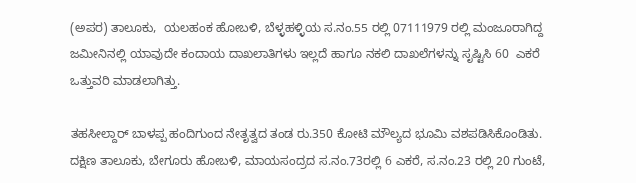(ಅಪರ) ತಾಲೂಕು,  ಯಲಹಂಕ ಹೋಬಳಿ, ಬೆಳ್ಳಹಳ್ಳಿಯ ಸ.ನಂ.55 ರಲ್ಲಿ 07111979 ರಲ್ಲಿ ಮಂಜೂರಾಗಿದ್ದ ಜಮೀನಿನಲ್ಲಿ ಯಾವುದೇ ಕಂದಾಯ ದಾಖಲಾತಿಗಳು ಇಲ್ಲದೆ ಹಾಗೂ ನಕಲಿ ದಾಖಲೆಗಳನ್ನು ಸೃಷ್ಟಿಸಿ 60  ಎಕರೆ ಒತ್ತುವರಿ ಮಾಡಲಾಗಿತ್ತು.

ತಹಸೀಲ್ದಾರ್ ಬಾಳಪ್ಪ ಹಂದಿಗುಂದ ನೇತೃತ್ವದ ತಂಡ ರು.350 ಕೋಟಿ ಮೌಲ್ಯದ ಭೂಮಿ ವಶಪಡಿಸಿಕೊಂಡಿತು. ದಕ್ಷಿಣ ತಾಲೂಕು, ಬೇಗೂರು ಹೋಬಳಿ, ಮಾಯಸಂದ್ರದ ಸ.ನಂ.73ರಲ್ಲಿ 6 ಎಕರೆ, ಸ.ನಂ.23 ರಲ್ಲಿ 20 ಗುಂಟೆ,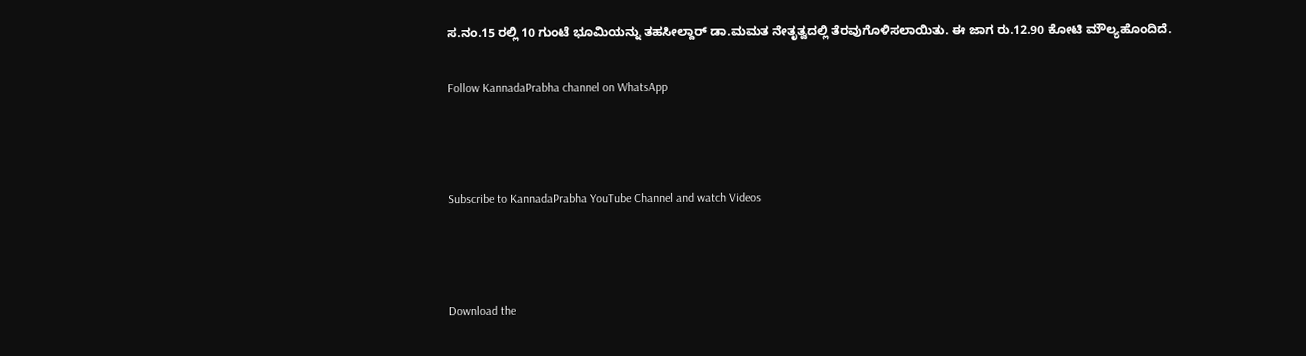ಸ.ನಂ.15 ರಲ್ಲಿ 10 ಗುಂಟೆ ಭೂಮಿಯನ್ನು ತಹಸೀಲ್ದಾರ್ ಡಾ.ಮಮತ ನೇತೃತ್ವದಲ್ಲಿ ತೆರವುಗೊಳಿಸಲಾಯಿತು. ಈ ಜಾಗ ರು.12.90 ಕೋಟಿ ಮೌಲ್ಯಹೊಂದಿದೆ.

Follow KannadaPrabha channel on WhatsApp



Subscribe to KannadaPrabha YouTube Channel and watch Videos



Download the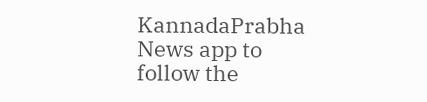KannadaPrabha News app to follow the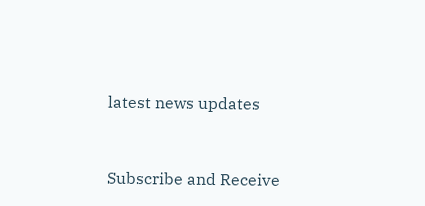latest news updates



Subscribe and Receive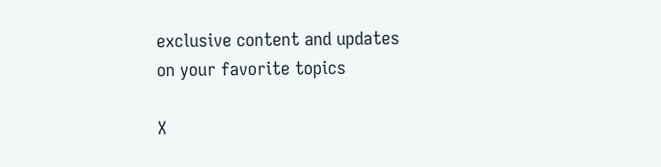exclusive content and updates on your favorite topics

X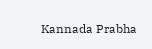Kannada Prabha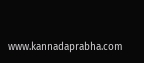www.kannadaprabha.com